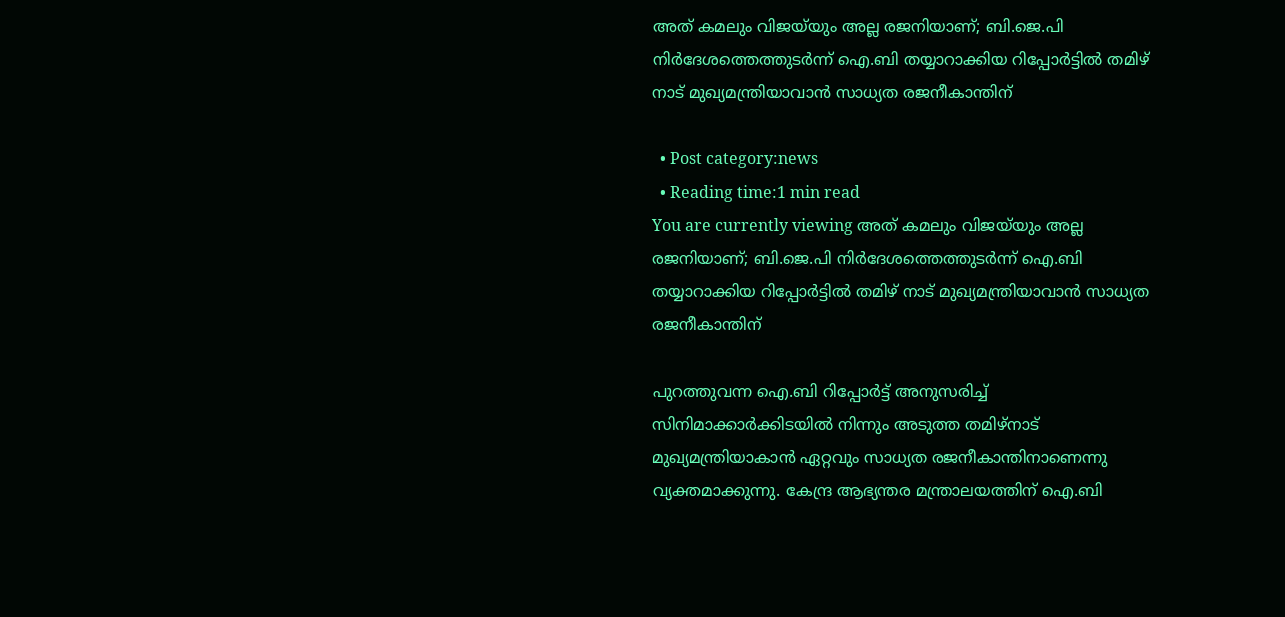അത് കമലും വിജയ്‌യും അല്ല രജനിയാണ്; ബി.ജെ.പി നിര്‍ദേശത്തെത്തുടര്‍ന്ന് ഐ.ബി തയ്യാറാക്കിയ റിപ്പോര്‍ട്ടില്‍ തമിഴ് നാട് മുഖ്യമന്ത്രിയാവാന്‍ സാധ്യത രജനീകാന്തിന്

  • Post category:news
  • Reading time:1 min read
You are currently viewing അത് കമലും വിജയ്‌യും അല്ല രജനിയാണ്; ബി.ജെ.പി നിര്‍ദേശത്തെത്തുടര്‍ന്ന് ഐ.ബി തയ്യാറാക്കിയ റിപ്പോര്‍ട്ടില്‍ തമിഴ് നാട് മുഖ്യമന്ത്രിയാവാന്‍ സാധ്യത രജനീകാന്തിന്

പുറത്തുവന്ന ഐ.ബി റിപ്പോര്‍ട്ട് അനുസരിച്ച് സിനിമാക്കാര്‍ക്കിടയില്‍ നിന്നും അടുത്ത തമിഴ്നാട് മുഖ്യമന്ത്രിയാകാന്‍ ഏറ്റവും സാധ്യത രജനീകാന്തിനാണെന്നു വ്യക്തമാക്കുന്നു. കേന്ദ്ര ആഭ്യന്തര മന്ത്രാലയത്തിന് ഐ.ബി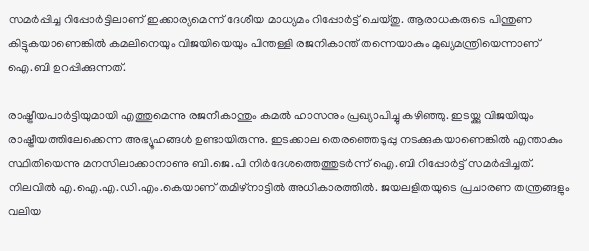സമര്‍പ്പിച്ച റിപ്പോര്‍ട്ടിലാണ് ഇക്കാര്യമെന്ന് ദേശീയ മാധ്യമം റിപ്പോര്‍ട്ട് ചെയ്തു. ആരാധകരുടെ പിന്തുണ കിട്ടുകയാണെങ്കില്‍ കമലിനെയും വിജയിയെയും പിന്തള്ളി രജനികാന്ത് തന്നെയാകും മുഖ്യമന്ത്രിയെന്നാണ് ഐ.ബി ഉറപ്പിക്കുന്നത്.

രാഷ്ട്രീയപാര്‍ട്ടിയുമായി എത്തുമെന്നു രജനീകാന്തും കമല്‍ ഹാസനും പ്രഖ്യാപിച്ചു കഴിഞ്ഞു. ഇടയ്ക്കു വിജയിയും രാഷ്ട്രീയത്തിലേക്കെന്ന അഭ്യൂഹങ്ങള്‍ ഉണ്ടായിരുന്നു. ഇടക്കാല തെരഞ്ഞെടുപ്പു നടക്കുകയാണെങ്കില്‍ എന്താകും സ്ഥിതിയെന്നു മനസിലാക്കാനാണു ബി.ജെ.പി നിര്‍ദേശത്തെത്തുടര്‍ന്ന് ഐ.ബി റിപ്പോര്‍ട്ട് സമര്‍പ്പിച്ചത്. നിലവില്‍ എ.ഐ.എ.ഡി.എം.കെയാണ് തമിഴ്നാട്ടില്‍ അധികാരത്തില്‍. ജയലളിതയുടെ പ്രചാരണ തന്ത്രങ്ങളും വലിയ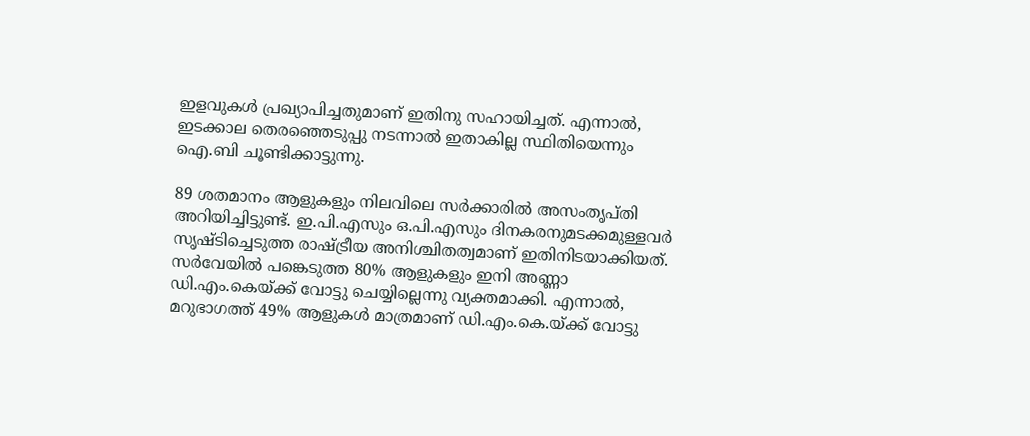ഇളവുകള്‍ പ്രഖ്യാപിച്ചതുമാണ് ഇതിനു സഹായിച്ചത്. എന്നാല്‍, ഇടക്കാല തെരഞ്ഞെടുപ്പു നടന്നാല്‍ ഇതാകില്ല സ്ഥിതിയെന്നും ഐ.ബി ചൂണ്ടിക്കാട്ടുന്നു.

89 ശതമാനം ആളുകളും നിലവിലെ സര്‍ക്കാരില്‍ അസംതൃപ്തി അറിയിച്ചിട്ടുണ്ട്. ഇ.പി.എസും ഒ.പി.എസും ദിനകരനുമടക്കമുള്ളവര്‍ സൃഷ്ടിച്ചെടുത്ത രാഷ്ട്രീയ അനിശ്ചിതത്വമാണ് ഇതിനിടയാക്കിയത്. സര്‍വേയില്‍ പങ്കെടുത്ത 80% ആളുകളും ഇനി അണ്ണാ ഡി.എം.കെയ്ക്ക് വോട്ടു ചെയ്യില്ലെന്നു വ്യക്തമാക്കി. എന്നാല്‍, മറുഭാഗത്ത് 49% ആളുകള്‍ മാത്രമാണ് ഡി.എം.കെ.യ്ക്ക് വോട്ടു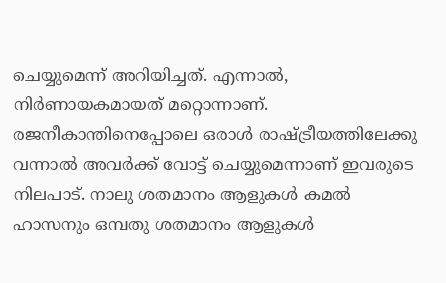ചെയ്യുമെന്ന് അറിയിച്ചത്. എന്നാല്‍, നിര്‍ണായകമായത് മറ്റൊന്നാണ്. രജനീകാന്തിനെപ്പോലെ ഒരാള്‍ രാഷ്ട്രീയത്തിലേക്കു വന്നാല്‍ അവര്‍ക്ക് വോട്ട് ചെയ്യുമെന്നാണ് ഇവരുടെ നിലപാട്. നാലു ശതമാനം ആളുകള്‍ കമല്‍ ഹാസനും ഒമ്പതു ശതമാനം ആളുകള്‍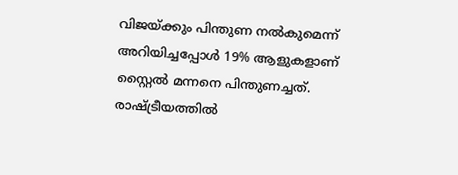വിജയ്ക്കും പിന്തുണ നല്‍കുമെന്ന് അറിയിച്ചപ്പോള്‍ 19% ആളുകളാണ് സ്റ്റൈല്‍ മന്നനെ പിന്തുണച്ചത്. രാഷ്ട്രീയത്തില്‍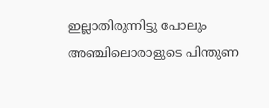ഇല്ലാതിരുന്നിട്ടു പോലും അഞ്ചിലൊരാളുടെ പിന്തുണ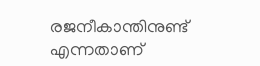രജനീകാന്തിനുണ്ട് എന്നതാണ്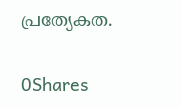പ്രത്യേകത.

0Shares